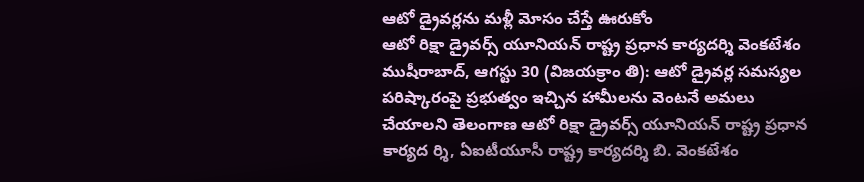ఆటో డ్రైవర్లను మళ్లీ మోసం చేస్తే ఊరుకోం
ఆటో రిక్షా డ్రైవర్స్ యూనియన్ రాష్ట్ర ప్రధాన కార్యదర్శి వెంకటేశం
ముషీరాబాద్, ఆగస్టు 30 (విజయక్రాం తి): ఆటో డ్రైవర్ల సమస్యల పరిష్కారంపై ప్రభుత్వం ఇచ్చిన హామీలను వెంటనే అమలు చేయాలని తెలంగాణ ఆటో రిక్షా డ్రైవర్స్ యూనియన్ రాష్ట్ర ప్రధాన కార్యద ర్శి, ఏఐటీయూసీ రాష్ట్ర కార్యదర్శి బి. వెంకటేశం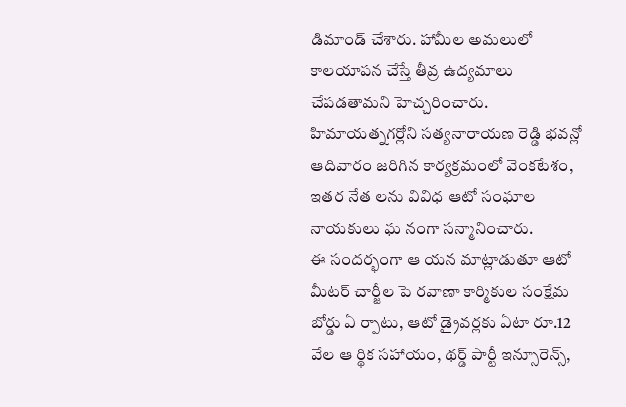డిమాండ్ చేశారు. హామీల అమలులో కాలయాపన చేస్తే తీవ్ర ఉద్యమాలు చేపడతామని హెచ్చరించారు. హిమాయత్నగర్లోని సత్యనారాయణ రెడ్డి భవన్లో ఆదివారం జరిగిన కార్యక్రమంలో వెంకటేశం, ఇతర నేత లను వివిధ ఆటో సంఘాల నాయకులు ఘ నంగా సన్మానించారు.
ఈ సందర్భంగా ఆ యన మాట్లాడుతూ ఆటో మీటర్ చార్జీల పె రవాణా కార్మికుల సంక్షేమ బోర్డు ఏ ర్పాటు, ఆటో డ్రైవర్లకు ఏటా రూ.12 వేల ఆ ర్థిక సహాయం, థర్డ్ పార్టీ ఇన్సూరెన్స్,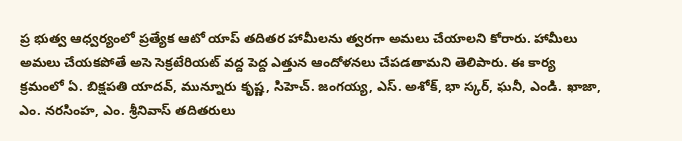ప్ర భుత్వ ఆధ్వర్యంలో ప్రత్యేక ఆటో యాప్ తదితర హామీలను త్వరగా అమలు చేయాలని కోరారు. హామీలు అమలు చేయకపోతే అసె సెక్రటేరియట్ వద్ద పెద్ద ఎత్తున ఆందోళనలు చేపడతామని తెలిపారు. ఈ కార్య క్రమంలో ఏ. బిక్షపతి యాదవ్, మున్నూరు కృష్ణ, సిహెచ్. జంగయ్య, ఎస్. అశోక్, భా స్కర్, ఘనీ, ఎండి. ఖాజా, ఎం. నరసింహ, ఎం. శ్రీనివాస్ తదితరులు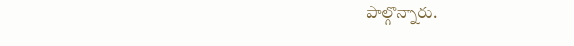పాల్గొన్నారు.